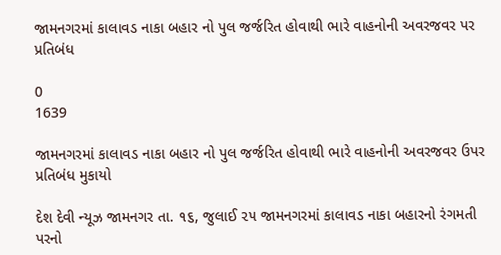જામનગરમાં કાલાવડ નાકા બહાર નો પુલ જર્જરિત હોવાથી ભારે વાહનોની અવરજવર પર પ્રતિબંધ

0
1639

જામનગરમાં કાલાવડ નાકા બહાર નો પુલ જર્જરિત હોવાથી ભારે વાહનોની અવરજવર ઉપર પ્રતિબંધ મુકાયો

દેશ દેવી ન્યૂઝ જામનગર તા. ૧૬, જુલાઈ ૨૫ જામનગરમાં કાલાવડ નાકા બહારનો રંગમતી પરનો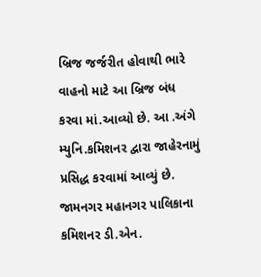બ્રિજ જર્જરીત હોવાથી ભારે વાહનો માટે આ બ્રિજ બંધ કરવા માં.આવ્યો છે. આ .અંગે મ્યુનિ.કમિશનર દ્વારા જાહેરનામું પ્રસિદ્ધ કરવામાં આવ્યું છે. જામનગર મહાનગર પાલિકાના કમિશનર ડી.એન.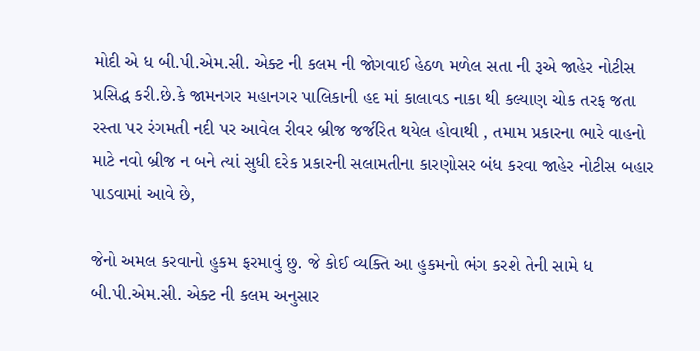મોદી એ ધ બી.પી.એમ.સી. એક્ટ ની કલમ ની જોગવાઈ હેઠળ મળેલ સતા ની રૂએ જાહેર નોટીસ પ્રસિદ્ધ કરી.છે.કે જામનગર મહાનગર પાલિકાની હદ માં કાલાવડ નાકા થી કલ્યાણ ચોક તરફ જતા રસ્તા પર રંગમતી નદી પર આવેલ રીવર બ્રીજ જર્જરિત થયેલ હોવાથી , તમામ પ્રકારના ભારે વાહનો માટે નવો બ્રીજ ન બને ત્યાં સુધી દરેક પ્રકારની સલામતીના કારણોસર બંધ કરવા જાહેર નોટીસ બહાર પાડવામાં આવે છે,

જેનો અમલ કરવાનો હુકમ ફરમાવું છુ. જે કોઈ વ્યક્તિ આ હુકમનો ભંગ કરશે તેની સામે ધ બી.પી.એમ.સી. એક્ટ ની કલમ અનુસાર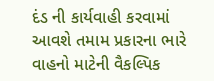દંડ ની કાર્યવાહી કરવામાં આવશે તમામ પ્રકારના ભારે વાહનો માટેની વૈકલ્પિક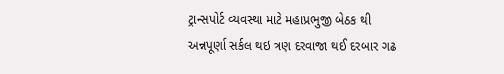ટ્રાન્સપોર્ટ વ્યવસ્થા માટે મહાપ્રભુજી બેઠક થી અન્નપૂર્ણા સર્કલ થઇ ત્રણ દરવાજા થઈ દરબાર ગઢ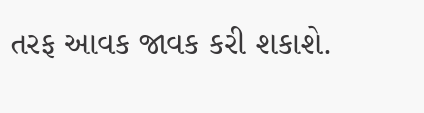તરફ આવક જાવક કરી શકાશે.